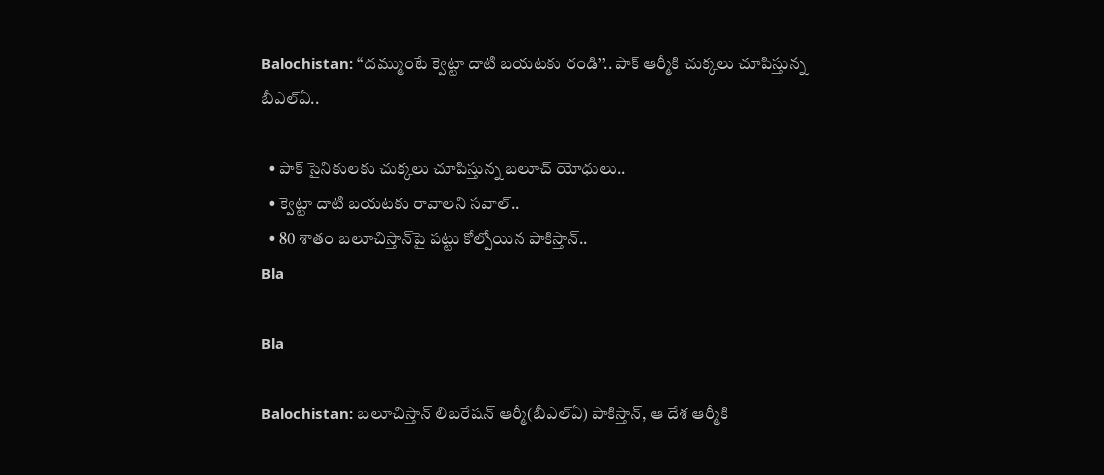Balochistan: ‘‘దమ్ముంటే క్వెట్టా దాటి బయటకు రండి’’.. పాక్ ఆర్మీకి చుక్కలు చూపిస్తున్న బీఎల్ఏ..

  • పాక్ సైనికులకు చుక్కలు చూపిస్తున్న బలూచ్ యోధులు..
  • క్వెట్టా దాటి బయటకు రావాలని సవాల్..
  • 80 శాతం బలూచిస్తాన్‌పై పట్టు కోల్పోయిన పాకిస్తాన్..
Bla

Bla

Balochistan: బలూచిస్తాన్ లిబరేషన్ ఆర్మీ(బీఎల్ఏ) పాకిస్తాన్, ఆ దేశ ఆర్మీకి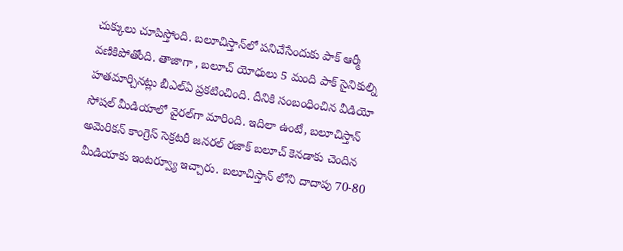చుక్కులు చూపిస్తోంది. బలూచిస్తాన్‌లో పనిచేసేందుకు పాక్ ఆర్మీ వణికిపోతోంది. తాజాగా , బలూచ్ యోధులు 5 మంది పాక్ సైనికుల్ని హతమార్చినట్లు బీఎల్ఏ ప్రకటించింది. దీనికి సంబంధించిన వీడియో సోషల్ మీడియాలో వైరల్‌గా మారింది. ఇదిలా ఉంటే, బలూచిస్తాన్ అమెరికన్ కాంగ్రెస్ సెక్రటరీ జనరల్ రజాక్ బలూచ్ కెనడాకు చెందిన మీడియాకు ఇంటర్వ్యూ ఇచ్చారు. బలూచిస్తాన్ లోని దాదాపు 70-80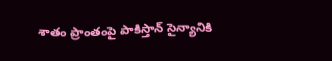శాతం ప్రాంతంపై పాకిస్తాన్ సైన్యానికి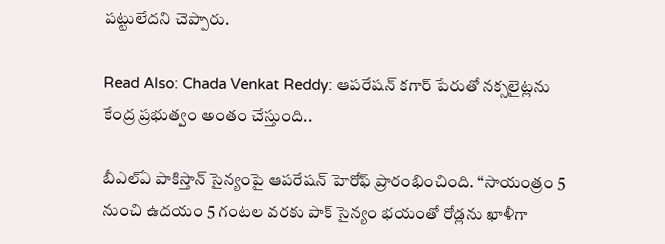పట్టులేదని చెప్పారు.

Read Also: Chada Venkat Reddy: ఆపరేషన్ కగార్ పేరుతో నక్సలైట్లను కేంద్ర ప్రభుత్వం అంతం చేస్తుంది..

బీఎల్ఏ పాకిస్తాన్ సైన్యంపై ఆపరేషన్ హెరోఫ్ ప్రారంభించింది. ‘‘సాయంత్రం 5 నుంచి ఉదయం 5 గంటల వరకు పాక్ సైన్యం భయంతో రోడ్లను ఖాళీగా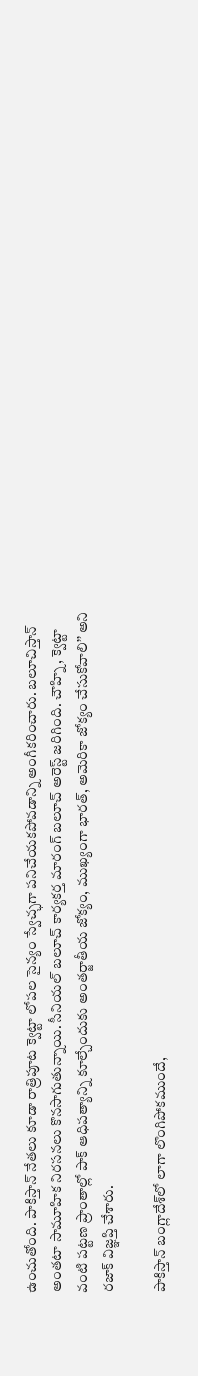ఉంచుతోంది. పాకిస్తాన్ నేతలు కూడా రాత్రిపూట క్వెట్టా లోపల సైన్యం స్వేచ్ఛగా పనిచేయకపోవడాన్ని అంగీకరించారు. బలూచిస్తాన్ అంతటా సామూహిక నిరసనలు కొనసాగుతున్నాయి. సీనియల్ బలూచ్ కార్యకర్త మారంగ్ బలూచ్ అరెస్ట్ జరిగింది. చౌహ్ని, క్వెట్టా వంటి పట్టణ ప్రాంతాల్లో పాక్ ఆధిపత్యాన్ని కూల్చేందుకు అంతర్జాతీయ జోక్యం, ముఖ్యంగా భారత్, అమెరికా జోక్యం చేసుకోవాలి’’ అని రజాక్ విజ్ఞప్తి చేశారు.

పాకిస్తాన్ బంగ్లాదేశ్‌లో లాగా లొంగిపోకముందే,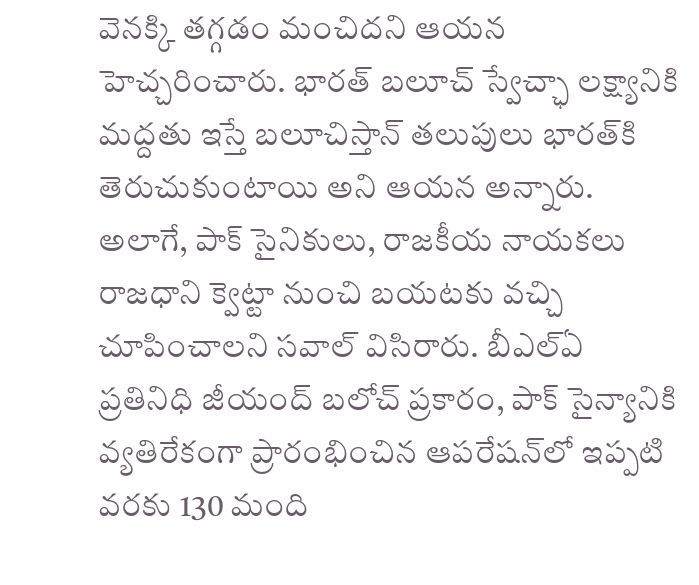వెనక్కి తగ్గడం మంచిదని ఆయన హెచ్చరించారు. భారత్ బలూచ్ స్వేచ్ఛా లక్ష్యానికి మద్దతు ఇస్తే బలూచిస్తాన్ తలుపులు భారత్‌కి తెరుచుకుంటాయి అని ఆయన అన్నారు. అలాగే, పాక్ సైనికులు, రాజకీయ నాయకలు రాజధాని క్వెట్టా నుంచి బయటకు వచ్చి చూపించాలని సవాల్ విసిరారు. బీఎల్ఏ ప్రతినిధి జీయంద్ బలోచ్ ప్రకారం, పాక్ సైన్యానికి వ్యతిరేకంగా ప్రారంభించిన ఆపరేషన్‌లో ఇప్పటి వరకు 130 మంది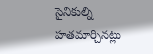సైనికుల్ని హతమార్చినట్లు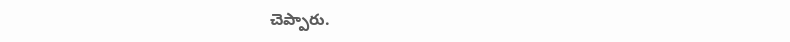చెప్పారు.